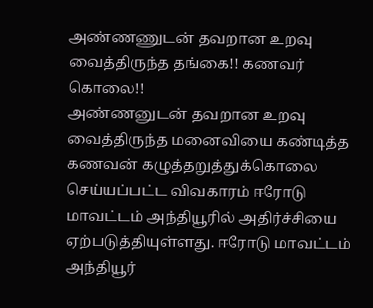அண்ணணுடன் தவறான உறவு வைத்திருந்த தங்கை!! கணவர் கொலை!!
அண்ணனுடன் தவறான உறவு வைத்திருந்த மனைவியை கண்டித்த கணவன் கழுத்தறுத்துக்கொலை செய்யப்பட்ட விவகாரம் ஈரோடு மாவட்டம் அந்தியூரில் அதிர்ச்சியை ஏற்படுத்தியுள்ளது. ஈரோடு மாவட்டம் அந்தியூர்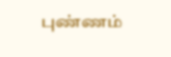புண்ணம்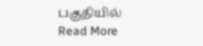பகுதியில்
Read More